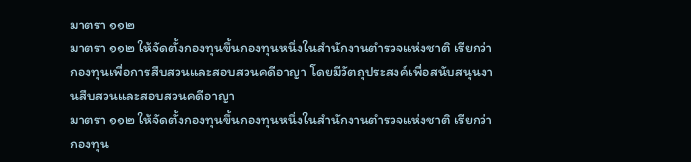มาตรา ๑๑๒
มาตรา ๑๑๒ ให้จัดตั้งกองทุนขึ้นกองทุนหนึ่งในสำนักงานตำรวจแห่งชาติ เรียกว่า กองทุนเพื่อการสืบสวนและสอบสวนคดีอาญา โดยมีวัตถุประสงค์เพื่อสนับสนุนงานสืบสวนและสอบสวนคดีอาญา
มาตรา ๑๑๒ ให้จัดตั้งกองทุนขึ้นกองทุนหนึ่งในสำนักงานตำรวจแห่งชาติ เรียกว่า กองทุน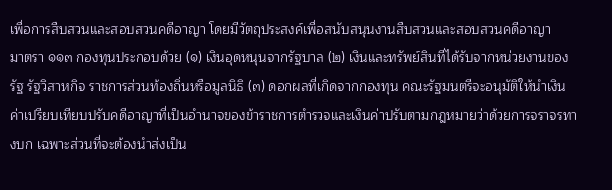เพื่อการสืบสวนและสอบสวนคดีอาญา โดยมีวัตถุประสงค์เพื่อสนับสนุนงานสืบสวนและสอบสวนคดีอาญา
มาตรา ๑๑๓ กองทุนประกอบด้วย (๑) เงินอุดหนุนจากรัฐบาล (๒) เงินและทรัพย์สินที่ได้รับจากหน่วยงานของรัฐ รัฐวิสาหกิจ ราชการส่วนท้องถิ่นหรือมูลนิธิ (๓) ดอกผลที่เกิดจากกองทุน คณะรัฐมนตรีจะอนุมัติให้นำเงินค่าเปรียบเทียบปรับคดีอาญาที่เป็นอำนาจของข้าราชการตำรวจและเงินค่าปรับตามกฎหมายว่าด้วยการจราจรทางบก เฉพาะส่วนที่จะต้องนำส่งเป็น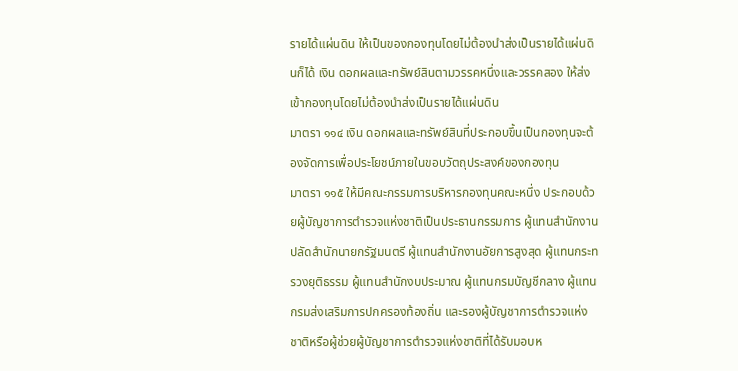รายได้แผ่นดิน ให้เป็นของกองทุนโดยไม่ต้องนำส่งเป็นรายได้แผ่นดินก็ได้ เงิน ดอกผลและทรัพย์สินตามวรรคหนึ่งและวรรคสอง ให้ส่งเข้ากองทุนโดยไม่ต้องนำส่งเป็นรายได้แผ่นดิน
มาตรา ๑๑๔ เงิน ดอกผลและทรัพย์สินที่ประกอบขึ้นเป็นกองทุนจะต้องจัดการเพื่อประโยชน์ภายในขอบวัตถุประสงค์ของกองทุน
มาตรา ๑๑๕ ให้มีคณะกรรมการบริหารกองทุนคณะหนึ่ง ประกอบด้วยผู้บัญชาการตำรวจแห่งชาติเป็นประธานกรรมการ ผู้แทนสำนักงานปลัดสำนักนายกรัฐมนตรี ผู้แทนสำนักงานอัยการสูงสุด ผู้แทนกระทรวงยุติธรรม ผู้แทนสำนักงบประมาณ ผู้แทนกรมบัญชีกลาง ผู้แทนกรมส่งเสริมการปกครองท้องถิ่น และรองผู้บัญชาการตำรวจแห่งชาติหรือผู้ช่วยผู้บัญชาการตำรวจแห่งชาติที่ได้รับมอบห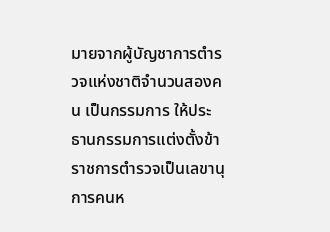มายจากผู้บัญชาการตำรวจแห่งชาติจำนวนสองคน เป็นกรรมการ ให้ประธานกรรมการแต่งตั้งข้าราชการตำรวจเป็นเลขานุการคนห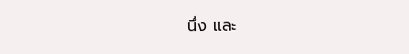นึ่ง และ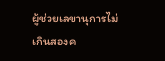ผู้ช่วยเลขานุการไม่เกินสองค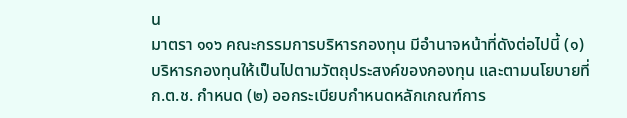น
มาตรา ๑๑๖ คณะกรรมการบริหารกองทุน มีอำนาจหน้าที่ดังต่อไปนี้ (๑) บริหารกองทุนให้เป็นไปตามวัตถุประสงค์ของกองทุน และตามนโยบายที่ ก.ต.ช. กำหนด (๒) ออกระเบียบกำหนดหลักเกณฑ์การ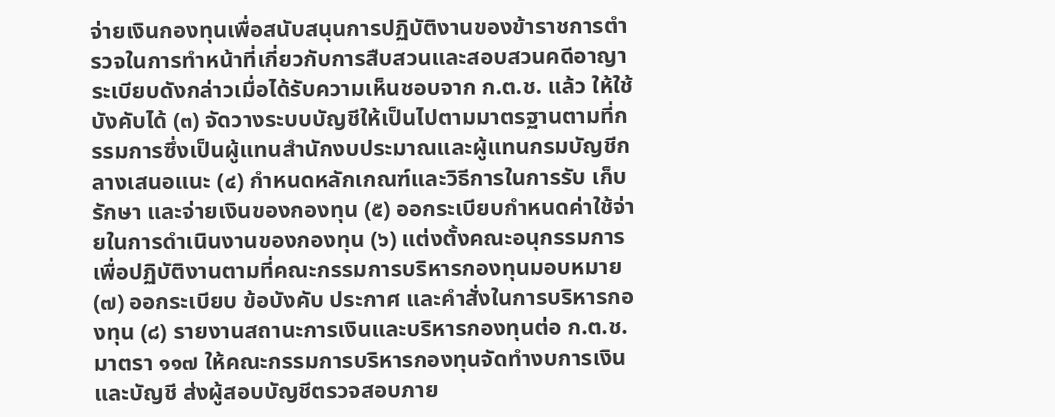จ่ายเงินกองทุนเพื่อสนับสนุนการปฏิบัติงานของข้าราชการตำรวจในการทำหน้าที่เกี่ยวกับการสืบสวนและสอบสวนคดีอาญา ระเบียบดังกล่าวเมื่อได้รับความเห็นชอบจาก ก.ต.ช. แล้ว ให้ใช้บังคับได้ (๓) จัดวางระบบบัญชีให้เป็นไปตามมาตรฐานตามที่กรรมการซึ่งเป็นผู้แทนสำนักงบประมาณและผู้แทนกรมบัญชีกลางเสนอแนะ (๔) กำหนดหลักเกณฑ์และวิธีการในการรับ เก็บรักษา และจ่ายเงินของกองทุน (๕) ออกระเบียบกำหนดค่าใช้จ่ายในการดำเนินงานของกองทุน (๖) แต่งตั้งคณะอนุกรรมการเพื่อปฏิบัติงานตามที่คณะกรรมการบริหารกองทุนมอบหมาย (๗) ออกระเบียบ ข้อบังคับ ประกาศ และคำสั่งในการบริหารกองทุน (๘) รายงานสถานะการเงินและบริหารกองทุนต่อ ก.ต.ช.
มาตรา ๑๑๗ ให้คณะกรรมการบริหารกองทุนจัดทำงบการเงินและบัญชี ส่งผู้สอบบัญชีตรวจสอบภาย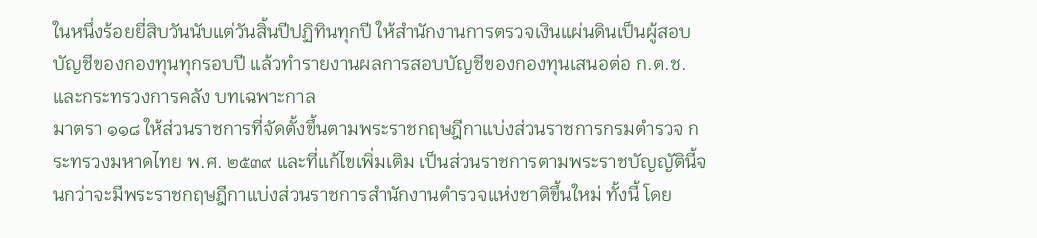ในหนึ่งร้อยยี่สิบวันนับแต่วันสิ้นปีปฏิทินทุกปี ให้สำนักงานการตรวจเงินแผ่นดินเป็นผู้สอบบัญชีของกองทุนทุกรอบปี แล้วทำรายงานผลการสอบบัญชีของกองทุนเสนอต่อ ก.ต.ช. และกระทรวงการคลัง บทเฉพาะกาล
มาตรา ๑๑๘ ให้ส่วนราชการที่จัดตั้งขึ้นตามพระราชกฤษฎีกาแบ่งส่วนราชการกรมตำรวจ กระทรวงมหาดไทย พ.ศ. ๒๕๓๙ และที่แก้ไขเพิ่มเติม เป็นส่วนราชการตามพระราชบัญญัตินี้จนกว่าจะมีพระราชกฤษฎีกาแบ่งส่วนราชการสำนักงานตำรวจแห่งชาติขึ้นใหม่ ทั้งนี้ โดย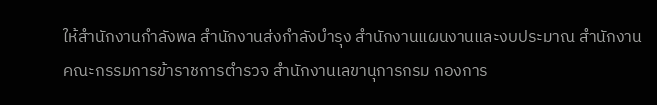ให้สำนักงานกำลังพล สำนักงานส่งกำลังบำรุง สำนักงานแผนงานและงบประมาณ สำนักงานคณะกรรมการข้าราชการตำรวจ สำนักงานเลขานุการกรม กองการ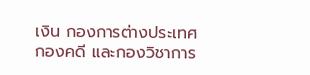เงิน กองการต่างประเทศ กองคดี และกองวิชาการ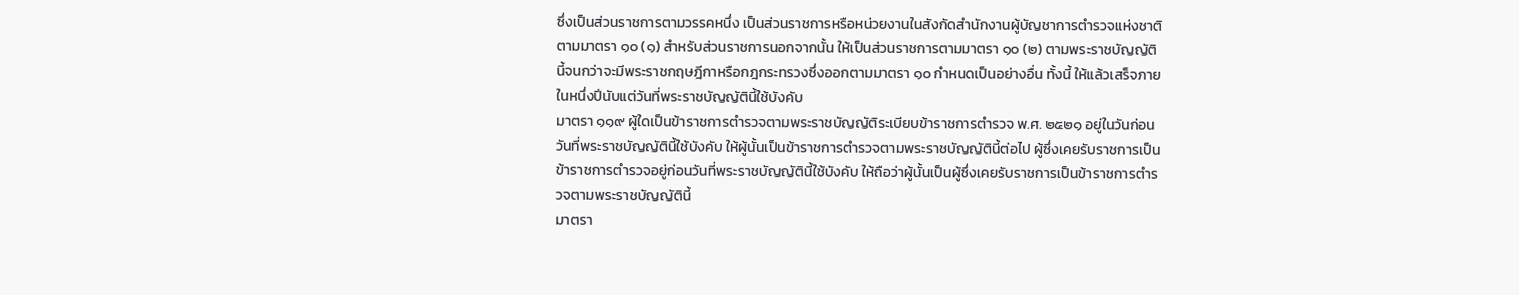ซึ่งเป็นส่วนราชการตามวรรคหนึ่ง เป็นส่วนราชการหรือหน่วยงานในสังกัดสำนักงานผู้บัญชาการตำรวจแห่งชาติตามมาตรา ๑๐ (๑) สำหรับส่วนราชการนอกจากนั้น ให้เป็นส่วนราชการตามมาตรา ๑๐ (๒) ตามพระราชบัญญัตินี้จนกว่าจะมีพระราชกฤษฎีกาหรือกฎกระทรวงซึ่งออกตามมาตรา ๑๐ กำหนดเป็นอย่างอื่น ทั้งนี้ ให้แล้วเสร็จภายในหนึ่งปีนับแต่วันที่พระราชบัญญัตินี้ใช้บังคับ
มาตรา ๑๑๙ ผู้ใดเป็นข้าราชการตำรวจตามพระราชบัญญัติระเบียบข้าราชการตำรวจ พ.ศ. ๒๕๒๑ อยู่ในวันก่อนวันที่พระราชบัญญัตินี้ใช้บังคับ ให้ผู้นั้นเป็นข้าราชการตำรวจตามพระราชบัญญัตินี้ต่อไป ผู้ซึ่งเคยรับราชการเป็นข้าราชการตำรวจอยู่ก่อนวันที่พระราชบัญญัตินี้ใช้บังคับ ให้ถือว่าผู้นั้นเป็นผู้ซึ่งเคยรับราชการเป็นข้าราชการตำรวจตามพระราชบัญญัตินี้
มาตรา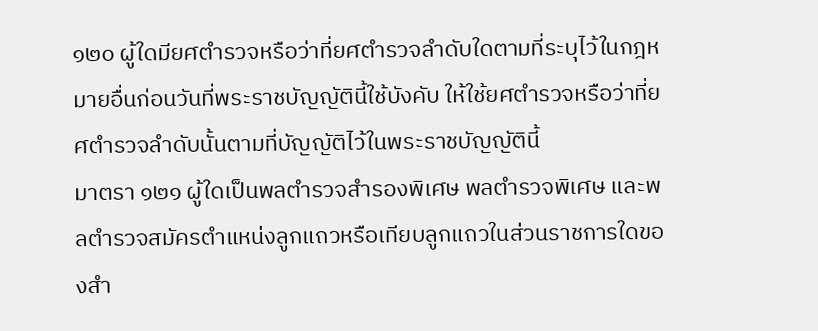๑๒๐ ผู้ใดมียศตำรวจหรือว่าที่ยศตำรวจลำดับใดตามที่ระบุไว้ในกฎหมายอื่นก่อนวันที่พระราชบัญญัตินี้ใช้บังคับ ให้ใช้ยศตำรวจหรือว่าที่ยศตำรวจลำดับนั้นตามที่บัญญัติไว้ในพระราชบัญญัตินี้
มาตรา ๑๒๑ ผู้ใดเป็นพลตำรวจสำรองพิเศษ พลตำรวจพิเศษ และพลตำรวจสมัครตำแหน่งลูกแถวหรือเทียบลูกแถวในส่วนราชการใดของสำ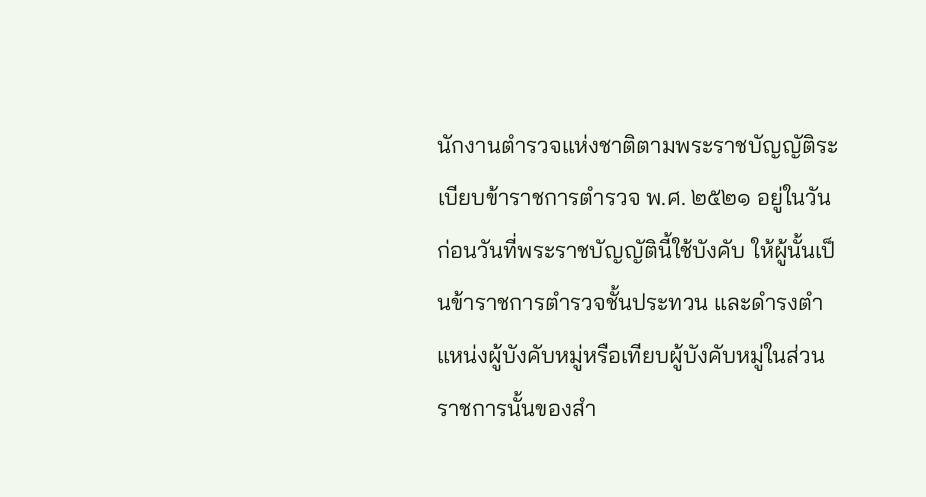นักงานตำรวจแห่งชาติตามพระราชบัญญัติระเบียบข้าราชการตำรวจ พ.ศ. ๒๕๒๑ อยู่ในวันก่อนวันที่พระราชบัญญัตินี้ใช้บังคับ ให้ผู้นั้นเป็นข้าราชการตำรวจชั้นประทวน และดำรงตำแหน่งผู้บังคับหมู่หรือเทียบผู้บังคับหมู่ในส่วนราชการนั้นของสำ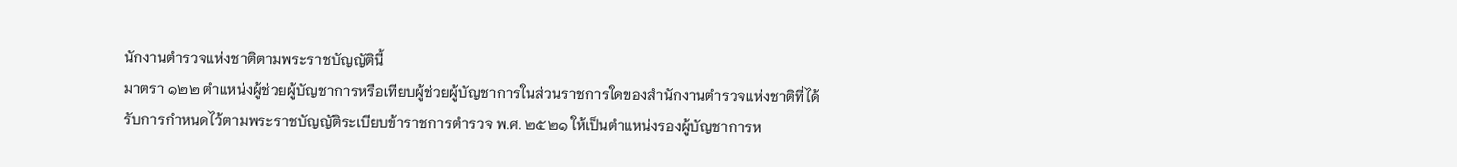นักงานตำรวจแห่งชาติตามพระราชบัญญัตินี้
มาตรา ๑๒๒ ตำแหน่งผู้ช่วยผู้บัญชาการหรือเทียบผู้ช่วยผู้บัญชาการในส่วนราชการใดของสำนักงานตำรวจแห่งชาติที่ได้รับการกำหนดไว้ตามพระราชบัญญัติระเบียบข้าราชการตำรวจ พ.ศ. ๒๕๒๑ ให้เป็นตำแหน่งรองผู้บัญชาการห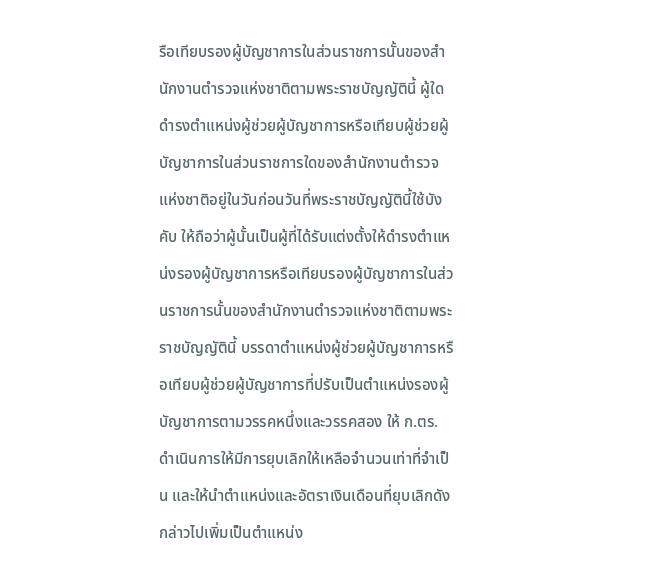รือเทียบรองผู้บัญชาการในส่วนราชการนั้นของสำนักงานตำรวจแห่งชาติตามพระราชบัญญัตินี้ ผู้ใดดำรงตำแหน่งผู้ช่วยผู้บัญชาการหรือเทียบผู้ช่วยผู้บัญชาการในส่วนราชการใดของสำนักงานตำรวจแห่งชาติอยู่ในวันก่อนวันที่พระราชบัญญัตินี้ใช้บังคับ ให้ถือว่าผู้นั้นเป็นผู้ที่ได้รับแต่งตั้งให้ดำรงตำแหน่งรองผู้บัญชาการหรือเทียบรองผู้บัญชาการในส่วนราชการนั้นของสำนักงานตำรวจแห่งชาติตามพระราชบัญญัตินี้ บรรดาตำแหน่งผู้ช่วยผู้บัญชาการหรือเทียบผู้ช่วยผู้บัญชาการที่ปรับเป็นตำแหน่งรองผู้บัญชาการตามวรรคหนึ่งและวรรคสอง ให้ ก.ตร. ดำเนินการให้มีการยุบเลิกให้เหลือจำนวนเท่าที่จำเป็น และให้นำตำแหน่งและอัตราเงินเดือนที่ยุบเลิกดังกล่าวไปเพิ่มเป็นตำแหน่ง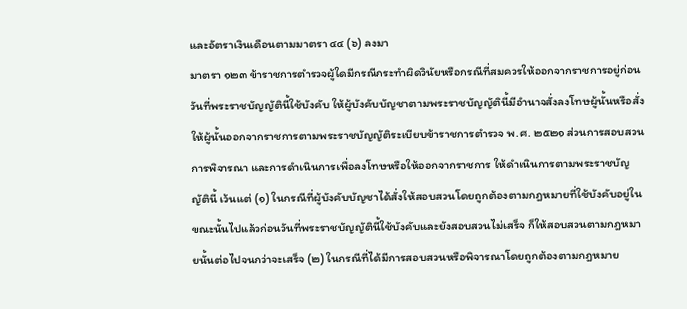และอัตราเงินเดือนตามมาตรา ๔๔ (๖) ลงมา
มาตรา ๑๒๓ ข้าราชการตำรวจผู้ใดมีกรณีกระทำผิดวินัยหรือกรณีที่สมควรให้ออกจากราชการอยู่ก่อนวันที่พระราชบัญญัตินี้ใช้บังคับ ให้ผู้บังคับบัญชาตามพระราชบัญญัตินี้มีอำนาจสั่งลงโทษผู้นั้นหรือสั่งให้ผู้นั้นออกจากราชการตามพระราชบัญญัติระเบียบข้าราชการตำรวจ พ.ศ. ๒๕๒๑ ส่วนการสอบสวนการพิจารณา และการดำเนินการเพื่อลงโทษหรือให้ออกจากราชการ ให้ดำเนินการตามพระราชบัญญัตินี้ เว้นแต่ (๑) ในกรณีที่ผู้บังคับบัญชาได้สั่งให้สอบสวนโดยถูกต้องตามกฎหมายที่ใช้บังคับอยู่ในขณะนั้นไปแล้วก่อนวันที่พระราชบัญญัตินี้ใช้บังคับและยังสอบสวนไม่เสร็จ ก็ให้สอบสวนตามกฎหมายนั้นต่อไปจนกว่าจะเสร็จ (๒) ในกรณีที่ได้มีการสอบสวนหรือพิจารณาโดยถูกต้องตามกฎหมาย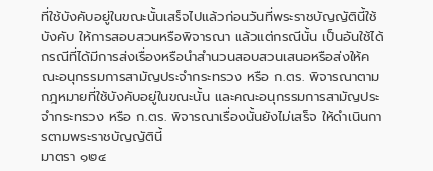ที่ใช้บังคับอยู่ในขณะนั้นเสร็จไปแล้วก่อนวันที่พระราชบัญญัตินี้ใช้บังคับ ให้การสอบสวนหรือพิจารณา แล้วแต่กรณีนั้น เป็นอันใช้ได้ กรณีที่ได้มีการส่งเรื่องหรือนำสำนวนสอบสวนเสนอหรือส่งให้คณะอนุกรรมการสามัญประจำกระทรวง หรือ ก.ตร. พิจารณาตามกฎหมายที่ใช้บังคับอยู่ในขณะนั้น และคณะอนุกรรมการสามัญประจำกระทรวง หรือ ก.ตร. พิจารณาเรื่องนั้นยังไม่เสร็จ ให้ดำเนินการตามพระราชบัญญัตินี้
มาตรา ๑๒๔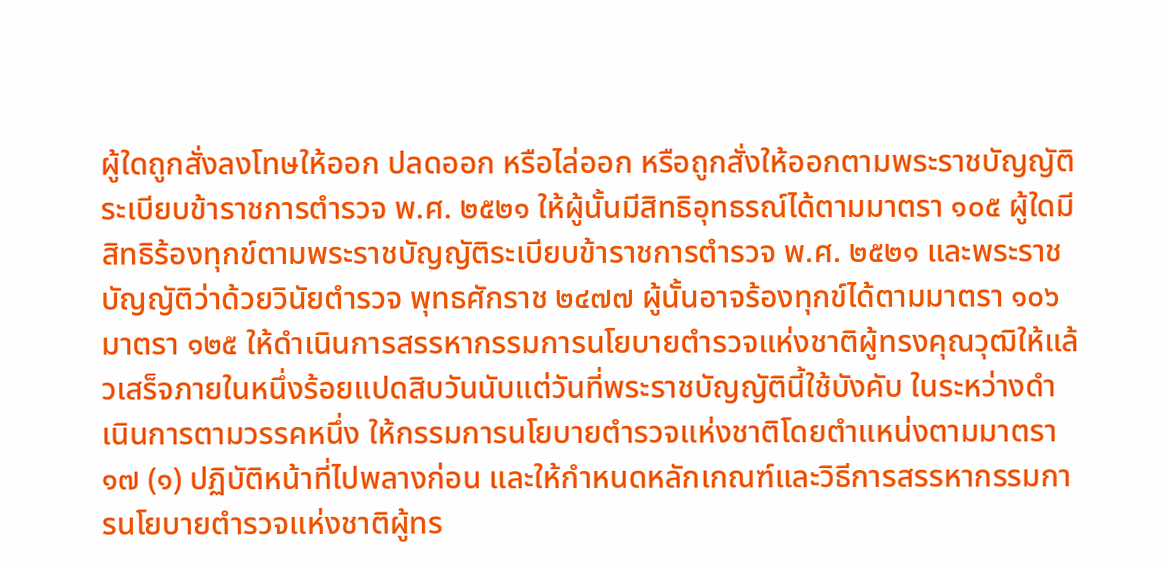ผู้ใดถูกสั่งลงโทษให้ออก ปลดออก หรือไล่ออก หรือถูกสั่งให้ออกตามพระราชบัญญัติระเบียบข้าราชการตำรวจ พ.ศ. ๒๕๒๑ ให้ผู้นั้นมีสิทธิอุทธรณ์ได้ตามมาตรา ๑๐๕ ผู้ใดมีสิทธิร้องทุกข์ตามพระราชบัญญัติระเบียบข้าราชการตำรวจ พ.ศ. ๒๕๒๑ และพระราชบัญญัติว่าด้วยวินัยตำรวจ พุทธศักราช ๒๔๗๗ ผู้นั้นอาจร้องทุกข์ได้ตามมาตรา ๑๐๖
มาตรา ๑๒๕ ให้ดำเนินการสรรหากรรมการนโยบายตำรวจแห่งชาติผู้ทรงคุณวุฒิให้แล้วเสร็จภายในหนึ่งร้อยแปดสิบวันนับแต่วันที่พระราชบัญญัตินี้ใช้บังคับ ในระหว่างดำเนินการตามวรรคหนึ่ง ให้กรรมการนโยบายตำรวจแห่งชาติโดยตำแหน่งตามมาตรา ๑๗ (๑) ปฏิบัติหน้าที่ไปพลางก่อน และให้กำหนดหลักเกณฑ์และวิธีการสรรหากรรมการนโยบายตำรวจแห่งชาติผู้ทร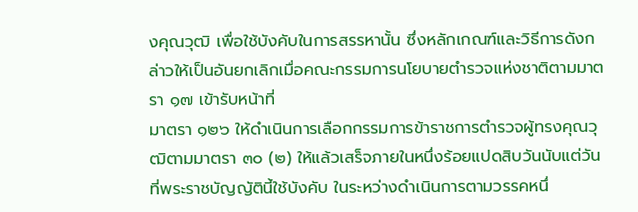งคุณวุฒิ เพื่อใช้บังคับในการสรรหานั้น ซึ่งหลักเกณฑ์และวิธีการดังกล่าวให้เป็นอันยกเลิกเมื่อคณะกรรมการนโยบายตำรวจแห่งชาติตามมาตรา ๑๗ เข้ารับหน้าที่
มาตรา ๑๒๖ ให้ดำเนินการเลือกกรรมการข้าราชการตำรวจผู้ทรงคุณวุฒิตามมาตรา ๓๐ (๒) ให้แล้วเสร็จภายในหนึ่งร้อยแปดสิบวันนับแต่วันที่พระราชบัญญัตินี้ใช้บังคับ ในระหว่างดำเนินการตามวรรคหนึ่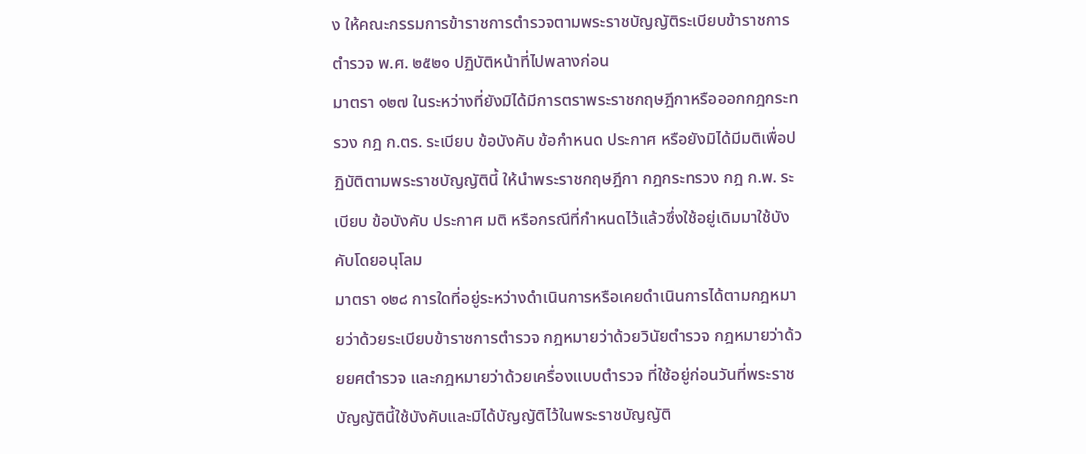ง ให้คณะกรรมการข้าราชการตำรวจตามพระราชบัญญัติระเบียบข้าราชการตำรวจ พ.ศ. ๒๕๒๑ ปฏิบัติหน้าที่ไปพลางก่อน
มาตรา ๑๒๗ ในระหว่างที่ยังมิได้มีการตราพระราชกฤษฎีกาหรือออกกฎกระทรวง กฎ ก.ตร. ระเบียบ ข้อบังคับ ข้อกำหนด ประกาศ หรือยังมิได้มีมติเพื่อปฏิบัติตามพระราชบัญญัตินี้ ให้นำพระราชกฤษฎีกา กฎกระทรวง กฎ ก.พ. ระเบียบ ข้อบังคับ ประกาศ มติ หรือกรณีที่กำหนดไว้แล้วซึ่งใช้อยู่เดิมมาใช้บังคับโดยอนุโลม
มาตรา ๑๒๘ การใดที่อยู่ระหว่างดำเนินการหรือเคยดำเนินการได้ตามกฎหมายว่าด้วยระเบียบข้าราชการตำรวจ กฎหมายว่าด้วยวินัยตำรวจ กฎหมายว่าด้วยยศตำรวจ และกฎหมายว่าด้วยเครื่องแบบตำรวจ ที่ใช้อยู่ก่อนวันที่พระราชบัญญัตินี้ใช้บังคับและมิได้บัญญัติไว้ในพระราชบัญญัติ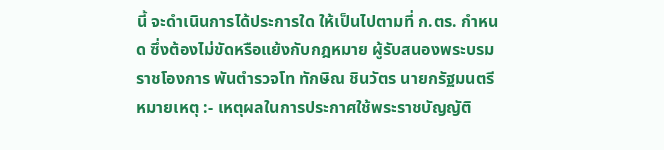นี้ จะดำเนินการได้ประการใด ให้เป็นไปตามที่ ก.ตร. กำหนด ซึ่งต้องไม่ขัดหรือแย้งกับกฎหมาย ผู้รับสนองพระบรมราชโองการ พันตำรวจโท ทักษิณ ชินวัตร นายกรัฐมนตรี หมายเหตุ :- เหตุผลในการประกาศใช้พระราชบัญญัติ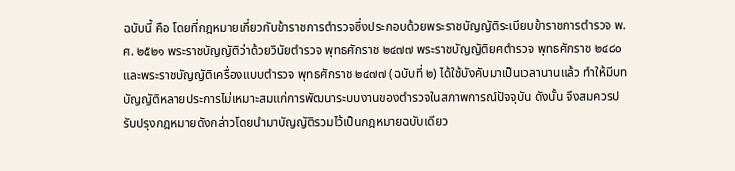ฉบับนี้ คือ โดยที่กฎหมายเกี่ยวกับข้าราชการตำรวจซึ่งประกอบด้วยพระราชบัญญัติระเบียบข้าราชการตำรวจ พ.ศ. ๒๕๒๑ พระราชบัญญัติว่าด้วยวินัยตำรวจ พุทธศักราช ๒๔๗๗ พระราชบัญญัติยศตำรวจ พุทธศักราช ๒๔๘๐ และพระราชบัญญัติเครื่องแบบตำรวจ พุทธศักราช ๒๔๗๗ (ฉบับที่ ๒) ได้ใช้บังคับมาเป็นเวลานานแล้ว ทำให้มีบทบัญญัติหลายประการไม่เหมาะสมแก่การพัฒนาระบบงานของตำรวจในสภาพการณ์ปัจจุบัน ดังนั้น จึงสมควรปรับปรุงกฎหมายดังกล่าวโดยนำมาบัญญัติรวมไว้เป็นกฎหมายฉบับเดียว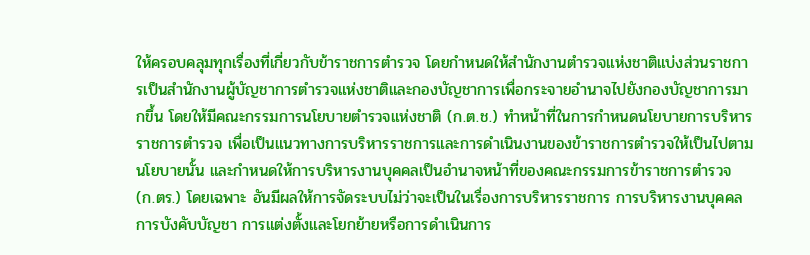ให้ครอบคลุมทุกเรื่องที่เกี่ยวกับข้าราชการตำรวจ โดยกำหนดให้สำนักงานตำรวจแห่งชาติแบ่งส่วนราชการเป็นสำนักงานผู้บัญชาการตำรวจแห่งชาติและกองบัญชาการเพื่อกระจายอำนาจไปยังกองบัญชาการมากขึ้น โดยให้มีคณะกรรมการนโยบายตำรวจแห่งชาติ (ก.ต.ช.) ทำหน้าที่ในการกำหนดนโยบายการบริหารราชการตำรวจ เพื่อเป็นแนวทางการบริหารราชการและการดำเนินงานของข้าราชการตำรวจให้เป็นไปตามนโยบายนั้น และกำหนดให้การบริหารงานบุคคลเป็นอำนาจหน้าที่ของคณะกรรมการข้าราชการตำรวจ (ก.ตร.) โดยเฉพาะ อันมีผลให้การจัดระบบไม่ว่าจะเป็นในเรื่องการบริหารราชการ การบริหารงานบุคคล การบังคับบัญชา การแต่งตั้งและโยกย้ายหรือการดำเนินการ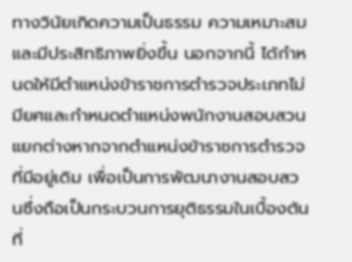ทางวินัยเกิดความเป็นธรรม ความเหมาะสม และมีประสิทธิภาพยิ่งขึ้น นอกจากนี้ ได้กำหนดให้มีตำแหน่งข้าราชการตำรวจประเภทไม่มียศและกำหนดตำแหน่งพนักงานสอบสวนแยกต่างหากจากตำแหน่งข้าราชการตำรวจที่มีอยู่เดิม เพื่อเป็นการพัฒนางานสอบสวนซึ่งถือเป็นกระบวนการยุติธรรมในเบื้องต้นที่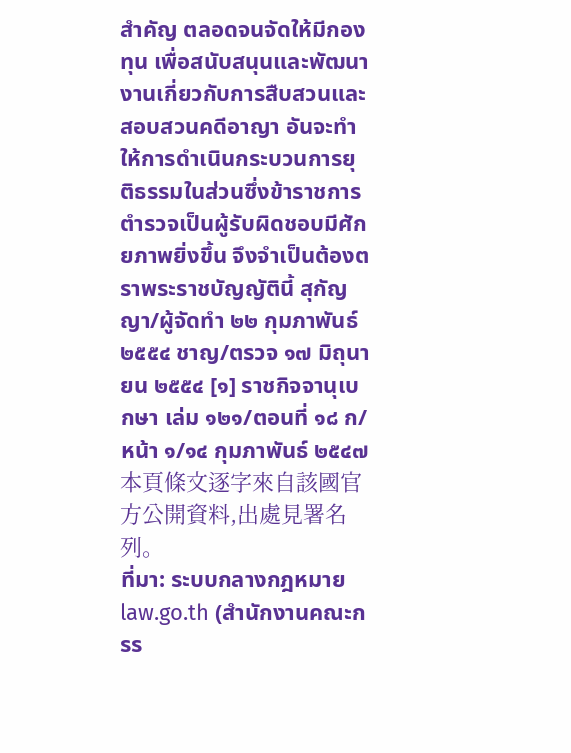สำคัญ ตลอดจนจัดให้มีกองทุน เพื่อสนับสนุนและพัฒนางานเกี่ยวกับการสืบสวนและสอบสวนคดีอาญา อันจะทำให้การดำเนินกระบวนการยุติธรรมในส่วนซึ่งข้าราชการตำรวจเป็นผู้รับผิดชอบมีศักยภาพยิ่งขึ้น จึงจำเป็นต้องตราพระราชบัญญัตินี้ สุกัญญา/ผู้จัดทำ ๒๒ กุมภาพันธ์ ๒๕๕๔ ชาญ/ตรวจ ๑๗ มิถุนายน ๒๕๕๔ [๑] ราชกิจจานุเบกษา เล่ม ๑๒๑/ตอนที่ ๑๘ ก/หน้า ๑/๑๔ กุมภาพันธ์ ๒๕๔๗
本頁條文逐字來自該國官方公開資料,出處見署名列。
ที่มา: ระบบกลางกฎหมาย law.go.th (สำนักงานคณะกรร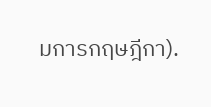มการกฤษฎีกา).